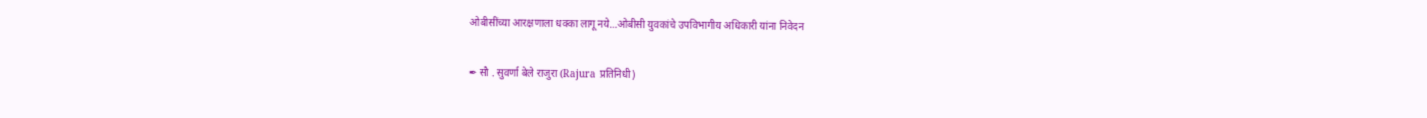ओबीसींच्या आरक्षणाला धक्का लागू नये…ओबीसी युवकांचे उपविभागीय अधिकारी यांना निवेदन

✒ सौ . सुवर्णा बेले राजुरा (Rajura प्रतिनिधी)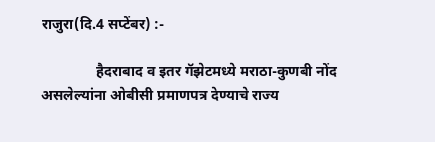राजुरा(दि.4 सप्टेंबर) :-

               हैदराबाद व इतर गॅझेटमध्ये मराठा-कुणबी नोंद असलेल्यांना ओबीसी प्रमाणपत्र देण्याचे राज्य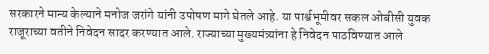सरकारने मान्य केल्याने मनोज जरांगे यांनी उपोषण मागे घेतले आहे. या पार्श्वभूमीवर सकल ओबीसी युवक राजूराच्या वतीने निवेदन सादर करण्यात आले. राज्याच्या मुख्यमंत्र्यांना हे निवेदन पाठविण्यात आले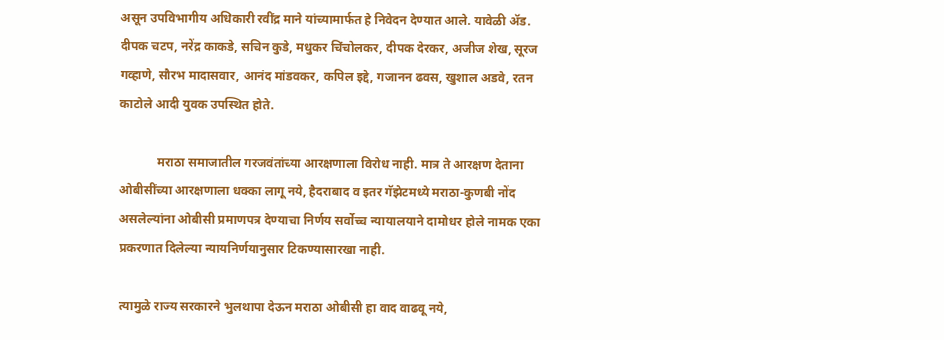असून उपविभागीय अधिकारी रवींद्र माने यांच्यामार्फत हे निवेदन देण्यात आले. यावेळी ॲड. दीपक चटप, नरेंद्र काकडे, सचिन कुडे, मधुकर चिंचोलकर, दीपक देरकर, अजीज शेख, सूरज गव्हाणे, सौरभ मादासवार, आनंद मांडवकर, कपिल इद्दे, गजानन ढवस, खुशाल अडवे, रतन काटोले आदी युवक उपस्थित होते.

            मराठा समाजातील गरजवंतांच्या आरक्षणाला विरोध नाही. मात्र ते आरक्षण देताना ओबीसींच्या आरक्षणाला धक्का लागू नये, हैदराबाद व इतर गॅझेटमध्ये मराठा-कुणबी नोंद असलेल्यांना ओबीसी प्रमाणपत्र देण्याचा निर्णय सर्वोच्च न्यायालयाने दामोधर होले नामक एका प्रकरणात दिलेल्या न्यायनिर्णयानुसार टिकण्यासारखा नाही.

त्यामुळे राज्य सरकारने भुलथापा देऊन मराठा ओबीसी हा वाद वाढवू नये,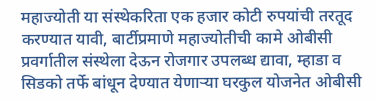महाज्योती या संस्थेकरिता एक हजार कोटी रुपयांची तरतूद करण्यात यावी, बार्टीप्रमाणे महाज्योतीची कामे ओबीसी प्रवर्गातील संस्थेला देऊन रोजगार उपलब्ध द्यावा, म्हाडा व सिडको तर्फे बांधून देण्यात येणाऱ्या घरकुल योजनेत ओबीसी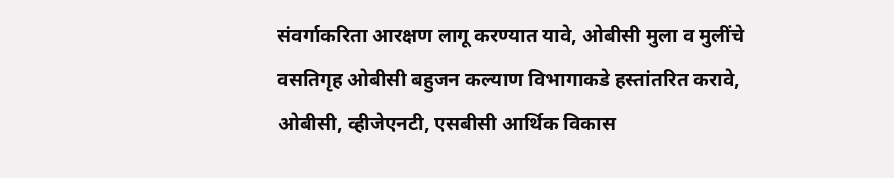संवर्गाकरिता आरक्षण लागू करण्यात यावे, ओबीसी मुला व मुलींचे वसतिगृह ओबीसी बहुजन कल्याण विभागाकडे हस्तांतरित करावे, ओबीसी, व्हीजेएनटी, एसबीसी आर्थिक विकास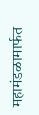महामंडळामार्फत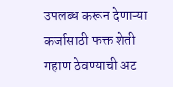उपलब्ध करून देणाऱ्या कर्जासाठी फक्त शेती गहाण ठेवण्याची अट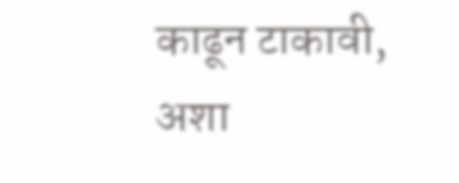काढून टाकावी, अशा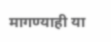मागण्याही या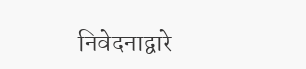निवेदनाद्वारे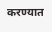करण्यात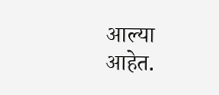आल्या आहेत.